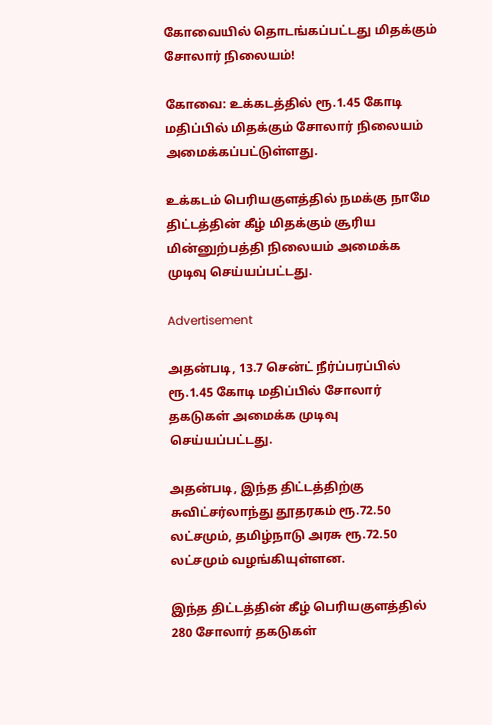கோவையில் தொடங்கப்பட்டது மிதக்கும் சோலார் நிலையம்!

கோவை: உக்கடத்தில் ரூ.1.45 கோடி மதிப்பில் மிதக்கும் சோலார் நிலையம் அமைக்கப்பட்டுள்ளது.

உக்கடம் பெரியகுளத்தில் நமக்கு நாமே திட்டத்தின் கீழ் மிதக்கும் சூரிய மின்னுற்பத்தி நிலையம் அமைக்க முடிவு செய்யப்பட்டது.

Advertisement

அதன்படி, 13.7 சென்ட் நீர்ப்பரப்பில் ரூ.1.45 கோடி மதிப்பில் சோலார் தகடுகள் அமைக்க முடிவு செய்யப்பட்டது.

அதன்படி, இந்த திட்டத்திற்கு சுவிட்சர்லாந்து தூதரகம் ரூ.72.50 லட்சமும், தமிழ்நாடு அரசு ரூ.72.50 லட்சமும் வழங்கியுள்ளன.

இந்த திட்டத்தின் கீழ் பெரியகுளத்தில் 280 சோலார் தகடுகள்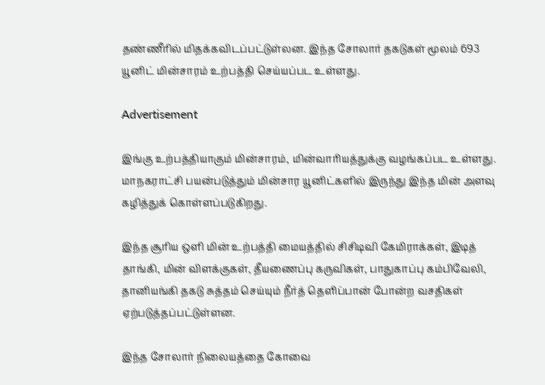தண்ணீரில் மிதக்கவிடப்பட்டுள்லன. இந்த சோலார் தகடுகள் மூலம் 693 யூனிட் மின்சாரம் உற்பத்தி செய்யப்பட உள்ளது.

Advertisement

இங்கு உற்பத்தியாகும் மின்சாரம், மின்வாரியத்துக்கு வழங்கப்பட உள்ளது. மாநகராட்சி பயன்படுத்தும் மின்சார யூனிட்களில் இருந்து இந்த மின் அளவு கழித்துக் கொள்ளப்படுகிறது.

இந்த சூரிய ஒளி மின் உற்பத்தி மையத்தில் சிசிடிவி கேமிராக்கள், இடித் தாங்கி, மின் விளக்குகள், தீயணைப்பு கருவிகள், பாதுகாப்பு கம்பிவேலி, தானியங்கி தகடு சுத்தம் செய்யும் நீர்த் தெளிப்பான் போன்ற வசதிகள் ஏற்படுத்தப்பட்டுள்ளன.

இந்த சோலார் நிலையத்தை கோவை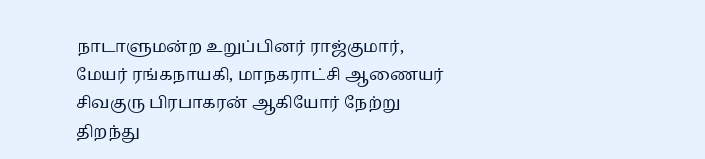நாடாளுமன்ற உறுப்பினர் ராஜ்குமார், மேயர் ரங்கநாயகி, மாநகராட்சி ஆணையர் சிவகுரு பிரபாகரன் ஆகியோர் நேற்று திறந்து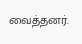வைத்தனர்.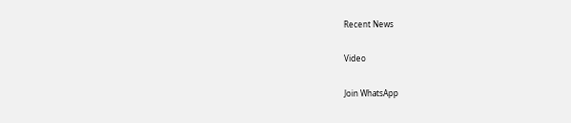Recent News

Video

Join WhatsApp